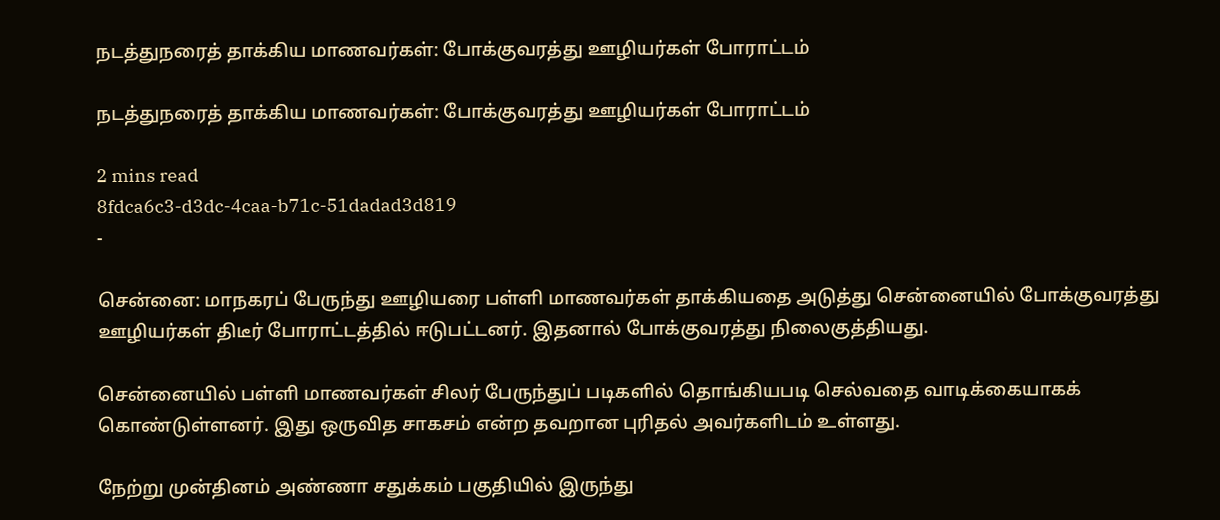நடத்துநரைத் தாக்கிய மாணவர்கள்: போக்குவரத்து ஊழியர்கள் போராட்டம்

நடத்துநரைத் தாக்கிய மாணவர்கள்: போக்குவரத்து ஊழியர்கள் போராட்டம்

2 mins read
8fdca6c3-d3dc-4caa-b71c-51dadad3d819
-

சென்னை: மாநகரப் பேருந்து ஊழியரை பள்ளி மாணவர்கள் தாக்கியதை அடுத்து சென்னையில் போக்குவரத்து ஊழியர்கள் திடீர் போராட்டத்தில் ஈடுபட்டனர். இதனால் போக்குவரத்து நிலைகுத்தியது.

சென்னையில் பள்ளி மாணவர்கள் சிலர் பேருந்துப் படிகளில் தொங்கியபடி செல்வதை வாடிக்கையாகக் கொண்டுள்ளனர். இது ஒருவித சாகசம் என்ற தவறான புரிதல் அவர்களிடம் உள்ளது.

நேற்று முன்தினம் அண்ணா சதுக்கம் பகுதியில் இருந்து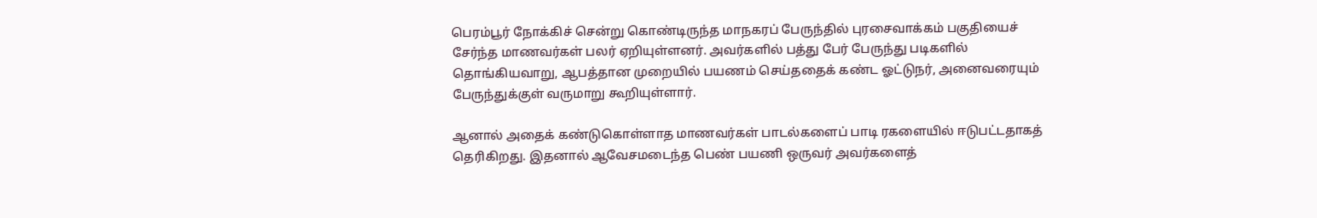பெரம்பூர் நோக்கிச் சென்று கொண்டிருந்த மாநகரப் பேருந்தில் புரசைவாக்கம் பகுதியைச் சேர்ந்த மாணவர்கள் பலர் ஏறியுள்ளனர். அவர்களில் பத்து பேர் பேருந்து படிகளில் தொங்கியவாறு, ஆபத்தான முறையில் பயணம் செய்ததைக் கண்ட ஓட்டுநர், அனைவரையும் பேருந்துக்குள் வருமாறு கூறியுள்ளார்.

ஆனால் அதைக் கண்டுகொள்ளாத மாணவர்கள் பாடல்களைப் பாடி ரகளையில் ஈடுபட்டதாகத் தெரிகிறது. இதனால் ஆவேசமடைந்த பெண் பயணி ஒருவர் அவர்களைத்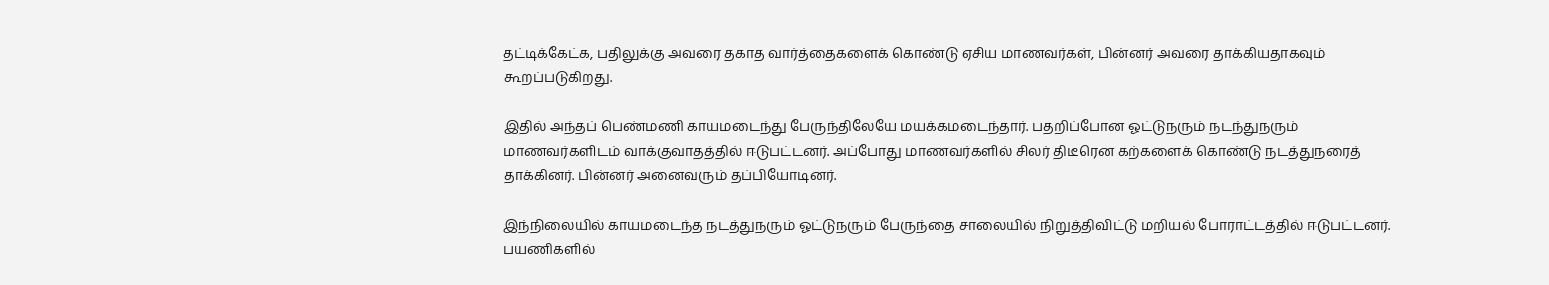தட்டிக்கேட்க, பதிலுக்கு அவரை தகாத வார்த்தைகளைக் கொண்டு ஏசிய மாணவர்கள், பின்னர் அவரை தாக்கியதாகவும் கூறப்படுகிறது.

இதில் அந்தப் பெண்மணி காயமடைந்து பேருந்திலேயே மயக்கமடைந்தார். பதறிப்போன ஓட்டுநரும் நடந்துநரும் மாணவர்களிடம் வாக்குவாதத்தில் ஈடுபட்டனர். அப்போது மாணவர்களில் சிலர் திடீரென கற்களைக் கொண்டு நடத்துநரைத் தாக்கினர். பின்னர் அனைவரும் தப்பியோடினர்.

இந்நிலையில் காயமடைந்த நடத்துநரும் ஓட்டுநரும் பேருந்தை சாலையில் நிறுத்திவிட்டு மறியல் போராட்டத்தில் ஈடுபட்டனர். பயணிகளில்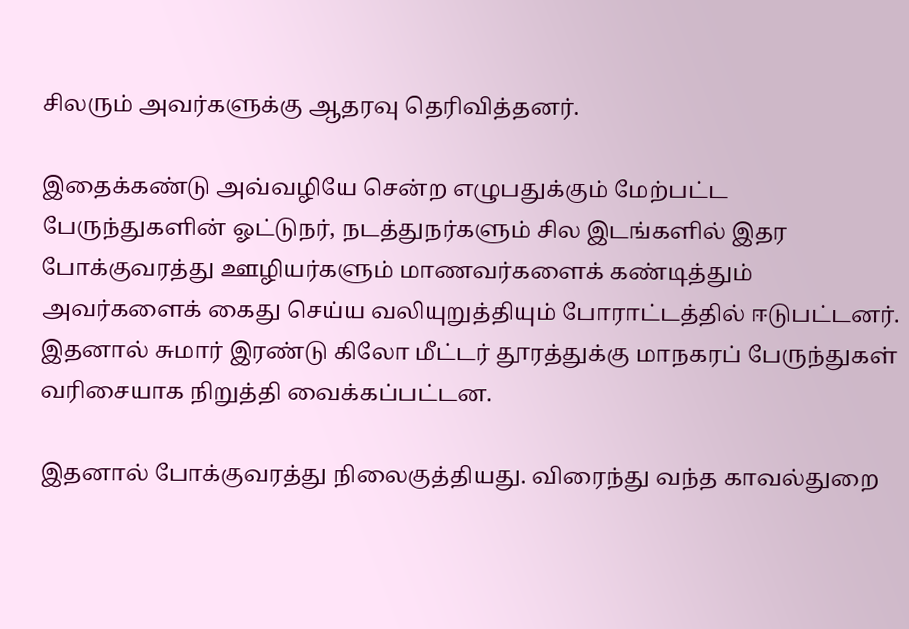சிலரும் அவர்களுக்கு ஆதரவு தெரிவித்தனர்.

இதைக்கண்டு அவ்வழியே சென்ற எழுபதுக்கும் மேற்பட்ட பேருந்துகளின் ஓட்டுநர், நடத்துநர்களும் சில இடங்களில் இதர போக்குவரத்து ஊழியர்களும் மாணவர்களைக் கண்டித்தும் அவர்களைக் கைது செய்ய வலியுறுத்தியும் போராட்டத்தில் ஈடுபட்டனர். இதனால் சுமார் இரண்டு கிலோ மீட்டர் தூரத்துக்கு மாநகரப் பேருந்துகள் வரிசையாக நிறுத்தி வைக்கப்பட்டன.

இதனால் போக்குவரத்து நிலைகுத்தியது. விரைந்து வந்த காவல்துறை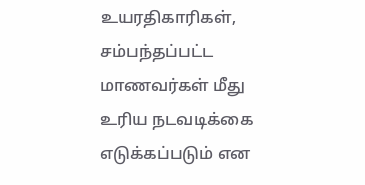உயரதிகாரிகள், சம்பந்தப்பட்ட மாணவர்கள் மீது உரிய நடவடிக்கை எடுக்கப்படும் என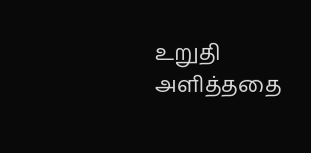உறுதி அளித்ததை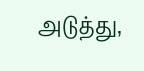அடுத்து,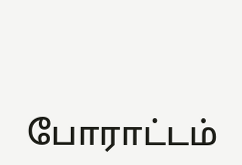போராட்டம்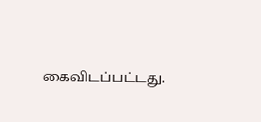கைவிடப்பட்டது.